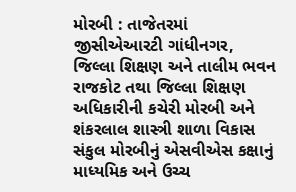મોરબી : તાજેતરમાં જીસીએઆરટી ગાંધીનગર, જિલ્લા શિક્ષણ અને તાલીમ ભવન રાજકોટ તથા જિલ્લા શિક્ષણ અધિકારીની કચેરી મોરબી અને શંકરલાલ શાસ્ત્રી શાળા વિકાસ સંકુલ મોરબીનું એસવીએસ કક્ષાનું માધ્યમિક અને ઉચ્ચ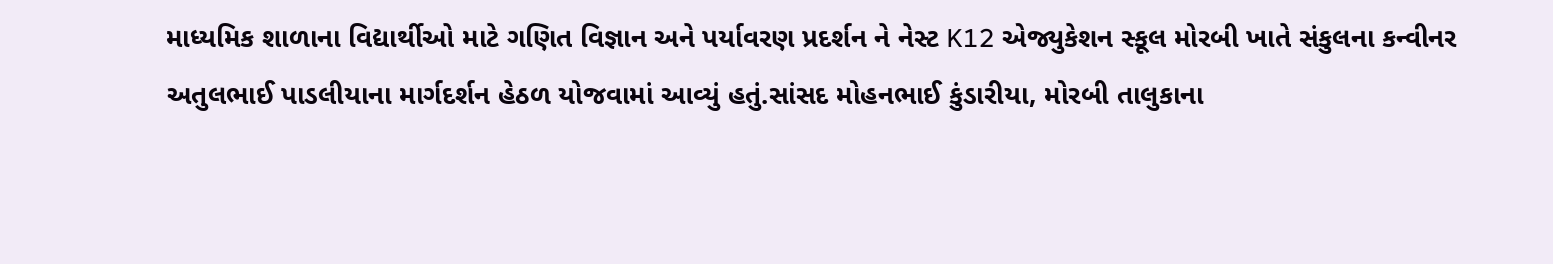માધ્યમિક શાળાના વિદ્યાર્થીઓ માટે ગણિત વિજ્ઞાન અને પર્યાવરણ પ્રદર્શન ને નેસ્ટ K12 એજ્યુકેશન સ્કૂલ મોરબી ખાતે સંકુલના કન્વીનર અતુલભાઈ પાડલીયાના માર્ગદર્શન હેઠળ યોજવામાં આવ્યું હતું.સાંસદ મોહનભાઈ કુંડારીયા, મોરબી તાલુકાના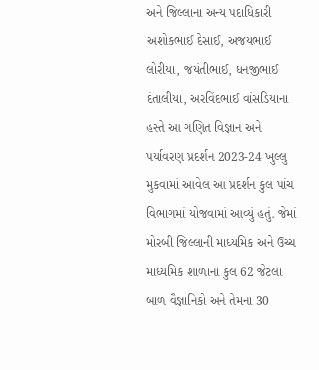અને જિલ્લાના અન્ય પદાધિકારી અશોકભાઈ દેસાઈ, અજયભાઈ લોરીયા, જયંતીભાઈ, ધનજીભાઈ દંતાલીયા, અરવિંદભાઈ વાંસડિયાના હસ્તે આ ગણિત વિજ્ઞાન અને પર્યાવરણ પ્રદર્શન 2023-24 ખુલ્લુ મુકવામાં આવેલ આ પ્રદર્શન કુલ પાંચ વિભાગમાં યોજવામાં આવ્યું હતું. જેમાં મોરબી જિલ્લાની માધ્યમિક અને ઉચ્ચ માધ્યમિક શાળાના કુલ 62 જેટલા બાળ વૈજ્ઞાનિકો અને તેમના 30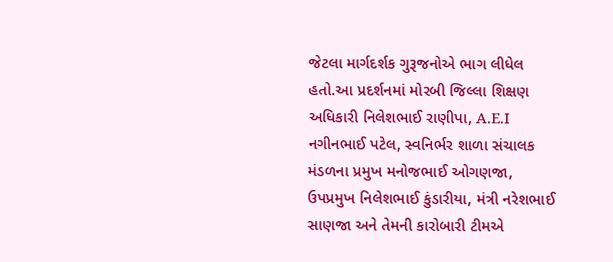જેટલા માર્ગદર્શક ગુરૂજનોએ ભાગ લીધેલ હતો.આ પ્રદર્શનમાં મોરબી જિલ્લા શિક્ષણ અધિકારી નિલેશભાઈ રાણીપા, A.E.I નગીનભાઈ પટેલ, સ્વનિર્ભર શાળા સંચાલક મંડળના પ્રમુખ મનોજભાઈ ઓગણજા, ઉપપ્રમુખ નિલેશભાઈ કુંડારીયા, મંત્રી નરેશભાઈ સાણજા અને તેમની કારોબારી ટીમએ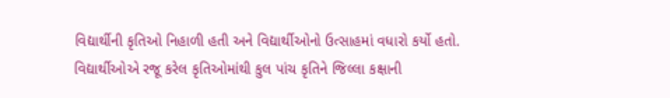વિદ્યાર્થીની કૃતિઓ નિહાળી હતી અને વિદ્યાર્થીઓનો ઉત્સાહમાં વધારો કર્યો હતો. વિદ્યાર્થીઓએ રજૂ કરેલ કૃતિઓમાંથી કુલ પાંચ કૃતિને જિલ્લા કક્ષાની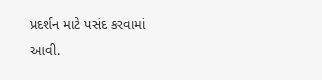પ્રદર્શન માટે પસંદ કરવામાં આવી.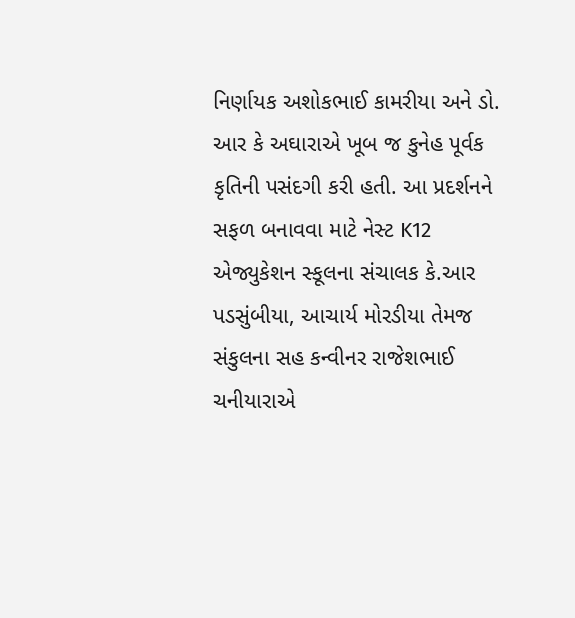નિર્ણાયક અશોકભાઈ કામરીયા અને ડો. આર કે અઘારાએ ખૂબ જ કુનેહ પૂર્વક કૃતિની પસંદગી કરી હતી. આ પ્રદર્શનને સફળ બનાવવા માટે નેસ્ટ K12 એજ્યુકેશન સ્કૂલના સંચાલક કે.આર પડસુંબીયા, આચાર્ય મોરડીયા તેમજ સંકુલના સહ કન્વીનર રાજેશભાઈ ચનીયારાએ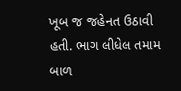ખૂબ જ જહેનત ઉઠાવી હતી. ભાગ લીધેલ તમામ બાળ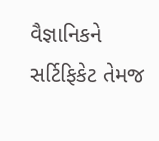વૈજ્ઞાનિકને સર્ટિફિકેટ તેમજ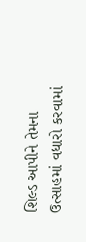શિલ્ડ આપીને તેમના ઉત્સાહમાં વધારો કરવામાં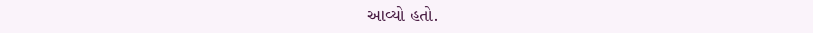આવ્યો હતો.